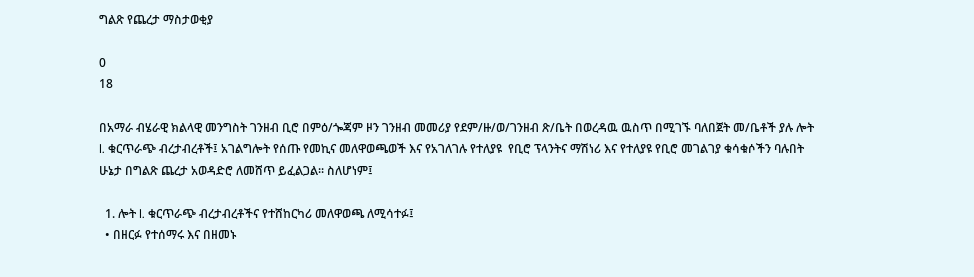ግልጽ የጨረታ ማስታወቂያ

0
18

በአማራ ብሄራዊ ክልላዊ መንግስት ገንዘብ ቢሮ በምዕ/ጐጃም ዞን ገንዘብ መመሪያ የደም/ዙ/ወ/ገንዘብ ጽ/ቤት በወረዳዉ ዉስጥ በሚገኙ ባለበጀት መ/ቤቶች ያሉ ሎት l. ቁርጥራጭ ብረታብረቶች፤ አገልግሎት የሰጡ የመኪና መለዋወጫወች እና የአገለገሉ የተለያዩ  የቢሮ ፕላንትና ማሽነሪ እና የተለያዩ የቢሮ መገልገያ ቁሳቁሶችን ባሉበት ሁኔታ በግልጽ ጨረታ አወዳድሮ ለመሸጥ ይፈልጋል፡፡ ስለሆነም፤

  1. ሎት l. ቁርጥራጭ ብረታብረቶችና የተሸከርካሪ መለዋወጫ ለሚሳተፉ፤
  • በዘርፉ የተሰማሩ እና በዘመኑ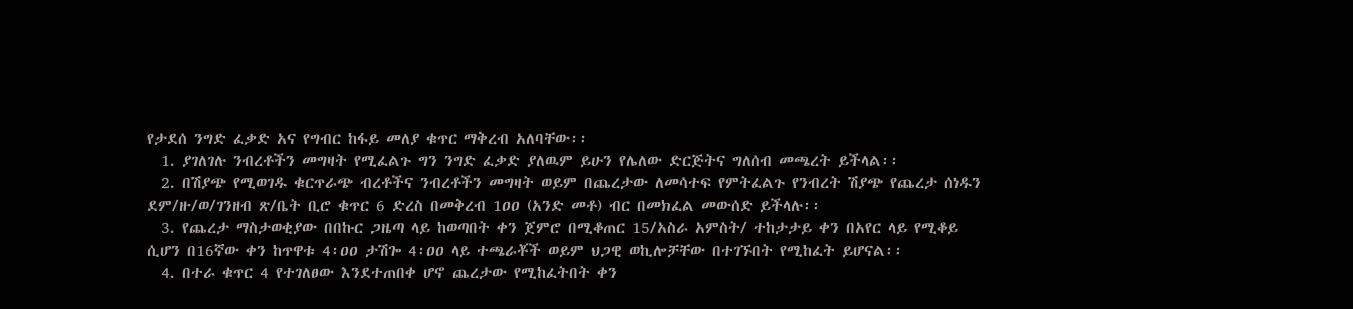የታደሰ ንግድ ፈቃድ አና የግብር ከፋይ መለያ ቁጥር ማቅረብ አለባቸው፡፡
  1. ያገለገሉ ንብረቶችን መግዛት የሚፈልጉ ግን ንግድ ፈቃድ ያለዉም ይሁን የሌለው ድርጅትና ግለሰብ መጫረት ይችላል፡፡
  2. በሽያጭ የሚወገዱ ቁርጥራጭ ብረቶችና ንብረቶችን መግዛት ወይም በጨረታው ለመሳተፍ የምትፈልጉ የንብረት ሽያጭ የጨረታ ሰነዱን ደም/ዙ/ወ/ገንዘብ ጽ/ቤት ቢሮ ቁጥር 6 ድረስ በመቅረብ 1ዐዐ (አንድ መቶ) ብር በመክፈል መውሰድ ይችላሉ፡፡
  3. የጨረታ ማስታወቂያው በበኩር ጋዜጣ ላይ ከወጣበት ቀን ጀምሮ በሚቆጠር 15/አስራ አምስት/ ተከታታይ ቀን በአየር ላይ የሚቆይ ሲሆን በ16ኛው ቀን ከጥዋቱ 4፡ዐዐ ታሽጐ 4፡ዐዐ ላይ ተጫራቾች ወይም ህጋዊ ወኪሎቻቸው በተገኙበት የሚከፈት ይሆናል፡፡
  4. በተራ ቁጥር 4 የተገለፀው እንደተጠበቀ ሆኖ ጨረታው የሚከፈትበት ቀን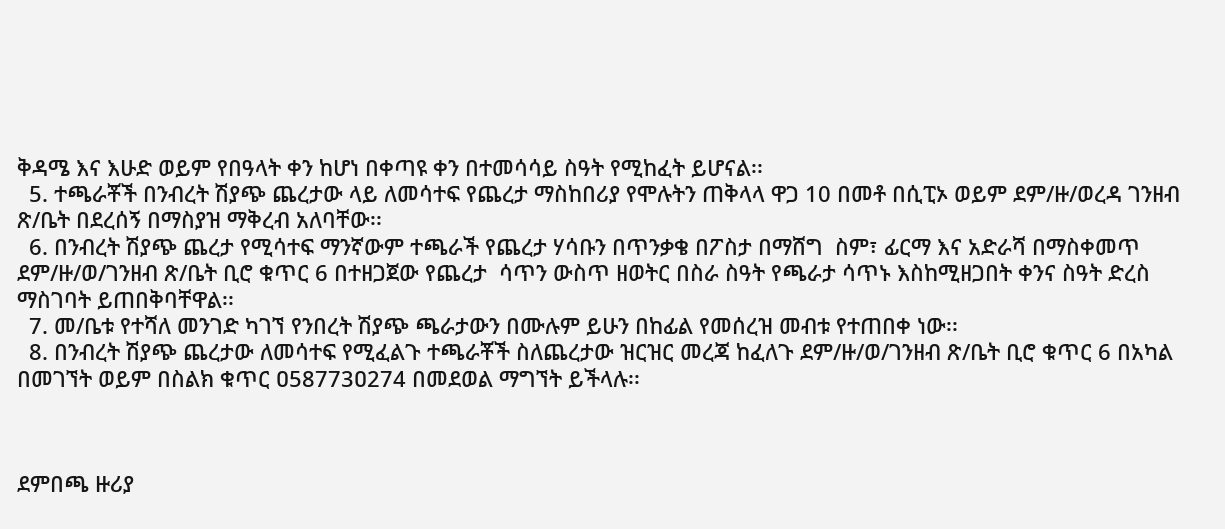ቅዳሜ እና እሁድ ወይም የበዓላት ቀን ከሆነ በቀጣዩ ቀን በተመሳሳይ ስዓት የሚከፈት ይሆናል፡፡
  5. ተጫራቾች በንብረት ሽያጭ ጨረታው ላይ ለመሳተፍ የጨረታ ማስከበሪያ የሞሉትን ጠቅላላ ዋጋ 10 በመቶ በሲፒኦ ወይም ደም/ዙ/ወረዳ ገንዘብ ጽ/ቤት በደረሰኝ በማስያዝ ማቅረብ አለባቸው፡፡
  6. በንብረት ሽያጭ ጨረታ የሚሳተፍ ማንኛውም ተጫራች የጨረታ ሃሳቡን በጥንቃቄ በፖስታ በማሸግ  ስም፣ ፊርማ እና አድራሻ በማስቀመጥ ደም/ዙ/ወ/ገንዘብ ጽ/ቤት ቢሮ ቁጥር 6 በተዘጋጀው የጨረታ  ሳጥን ውስጥ ዘወትር በስራ ስዓት የጫራታ ሳጥኑ እስከሚዘጋበት ቀንና ስዓት ድረስ ማስገባት ይጠበቅባቸዋል፡፡
  7. መ/ቤቱ የተሻለ መንገድ ካገኘ የንበረት ሽያጭ ጫራታውን በሙሉም ይሁን በከፊል የመሰረዝ መብቱ የተጠበቀ ነው፡፡
  8. በንብረት ሽያጭ ጨረታው ለመሳተፍ የሚፈልጉ ተጫራቾች ስለጨረታው ዝርዝር መረጃ ከፈለጉ ደም/ዙ/ወ/ገንዘብ ጽ/ቤት ቢሮ ቁጥር 6 በአካል በመገኘት ወይም በስልክ ቁጥር ዐ58773ዐ274 በመደወል ማግኘት ይችላሉ፡፡



ደምበጫ ዙሪያ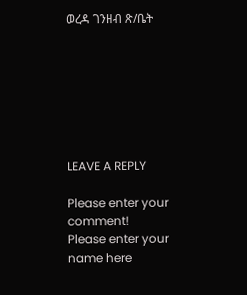ወረዳ ገንዘብ ጽ/ቤት







LEAVE A REPLY

Please enter your comment!
Please enter your name here